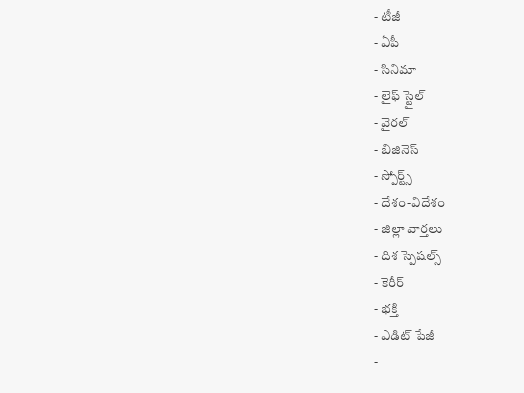- టీజీ
- ఏపీ
- సినిమా
- లైఫ్ స్టైల్
- వైరల్
- బిజినెస్
- స్పోర్ట్స్
- దేశం-విదేశం
- జిల్లా వార్తలు
- దిశ స్పెషల్స్
- కెరీర్
- భక్తి
- ఎడిట్ పేజీ
-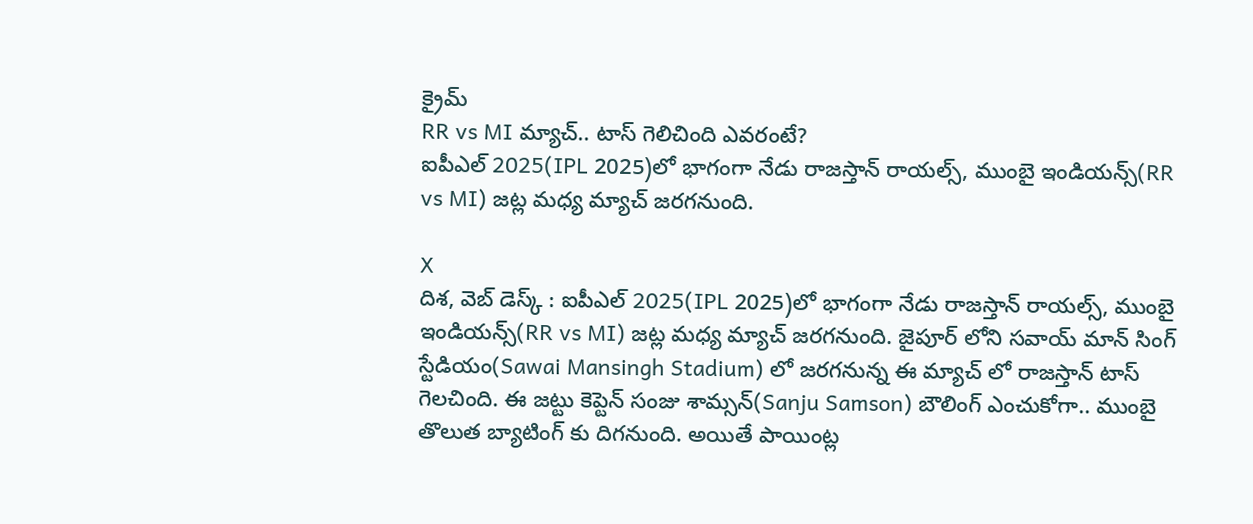క్రైమ్
RR vs MI మ్యాచ్.. టాస్ గెలిచింది ఎవరంటే?
ఐపీఎల్ 2025(IPL 2025)లో భాగంగా నేడు రాజస్తాన్ రాయల్స్, ముంబై ఇండియన్స్(RR vs MI) జట్ల మధ్య మ్యాచ్ జరగనుంది.

X
దిశ, వెబ్ డెస్క్ : ఐపీఎల్ 2025(IPL 2025)లో భాగంగా నేడు రాజస్తాన్ రాయల్స్, ముంబై ఇండియన్స్(RR vs MI) జట్ల మధ్య మ్యాచ్ జరగనుంది. జైపూర్ లోని సవాయ్ మాన్ సింగ్ స్టేడియం(Sawai Mansingh Stadium) లో జరగనున్న ఈ మ్యాచ్ లో రాజస్తాన్ టాస్ గెలచింది. ఈ జట్టు కెప్టెన్ సంజు శామ్సన్(Sanju Samson) బౌలింగ్ ఎంచుకోగా.. ముంబై తొలుత బ్యాటింగ్ కు దిగనుంది. అయితే పాయింట్ల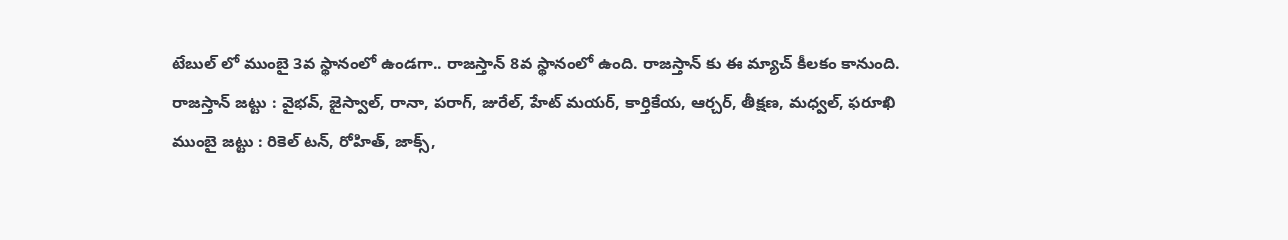టేబుల్ లో ముంబై 3వ స్థానంలో ఉండగా.. రాజస్తాన్ 8వ స్థానంలో ఉంది. రాజస్తాన్ కు ఈ మ్యాచ్ కీలకం కానుంది.
రాజస్తాన్ జట్టు : వైభవ్, జైస్వాల్, రానా, పరాగ్, జురేల్, హేట్ మయర్, కార్తికేయ, ఆర్చర్, తీక్షణ, మధ్వల్, ఫరూఖి
ముంబై జట్టు : రికెల్ టన్, రోహిత్, జాక్స్,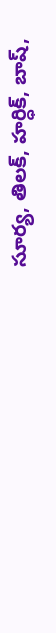సూర్య, తిలక్, హర్ధిక్, బాష్,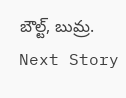బౌల్ట్, బుమ్ర.
Next Story